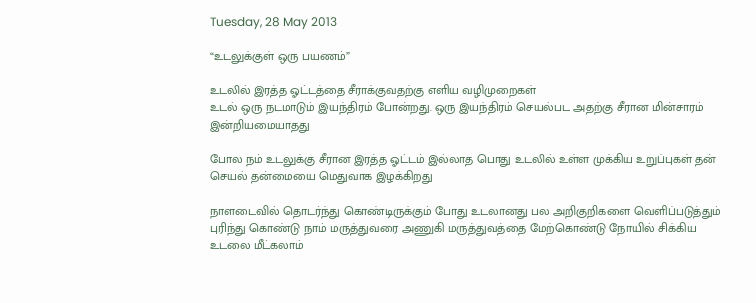Tuesday, 28 May 2013

“உடலுக்குள் ஒரு பயணம்”

உடலில் இரத்த ஓட்டத்தை சீராக்குவதற்கு எளிய வழிமுறைகள்
உடல் ஒரு நடமாடும் இயந்திரம் போன்றது. ஒரு இயந்திரம் செயல்பட அதற்கு சீரான மின்சாரம் இன்றியமையாதது

போல நம் உடலுக்கு சீரான இரத்த ஓட்டம் இல்லாத பொது உடலில் உள்ள முக்கிய உறுப்புகள் தன் செயல் தன்மையை மெதுவாக இழக்கிறது

நாளடைவில் தொடர்ந்து கொண்டிருக்கும் போது உடலானது பல அறிகுறிகளை வெளிப்படுத்தும்
புரிந்து கொண்டு நாம் மருத்துவரை அணுகி மருத்துவத்தை மேற்கொண்டு நோயில் சிக்கிய உடலை மீட்கலாம்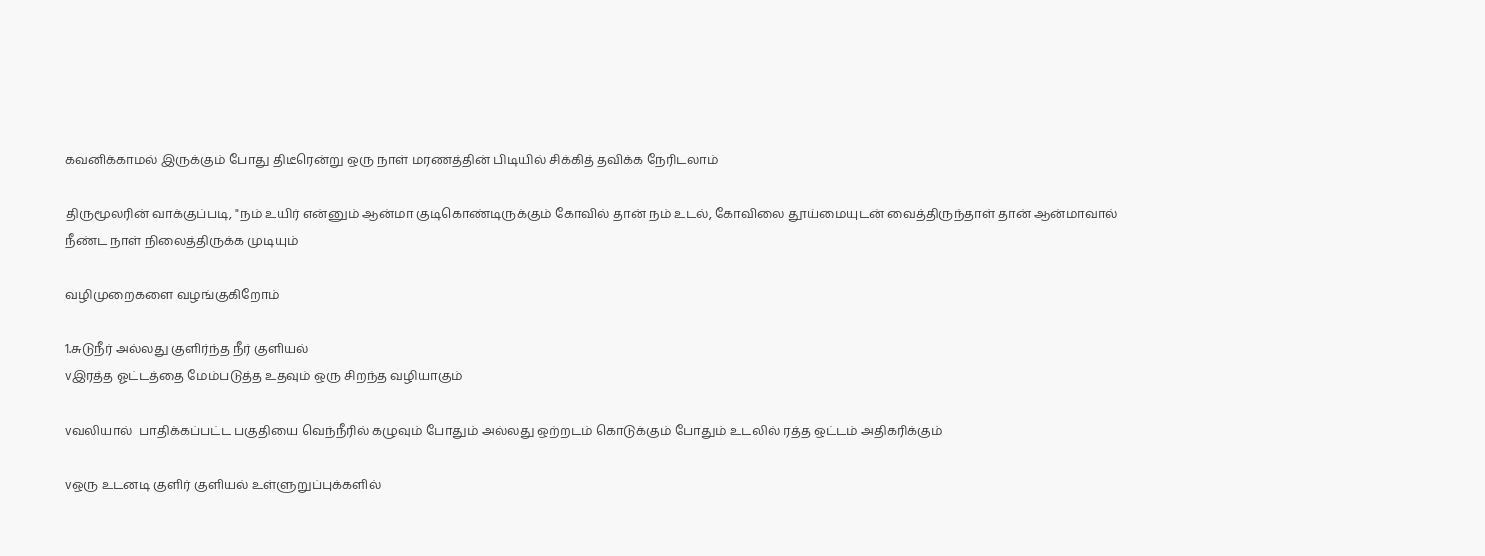கவனிக்காமல் இருக்கும் போது திடீரென்று ஒரு நாள் மரணத்தின் பிடியில் சிக்கித் தவிக்க நேரிடலாம்

திருமூலரின் வாக்குப்படி, "நம் உயிர் என்னும் ஆன்மா குடிகொண்டிருக்கும் கோவில் தான் நம் உடல், கோவிலை தூய்மையுடன் வைத்திருந்தாள் தான் ஆன்மாவால் நீண்ட நாள் நிலைத்திருக்க முடியும்

வழிமுறைகளை வழங்குகிறோம்

1.சுடுநீர் அல்லது குளிர்ந்த நீர் குளியல்
vஇரத்த ஓட்டத்தை மேம்படுத்த உதவும் ஒரு சிறந்த வழியாகும்

vவலியால்  பாதிக்கப்பட்ட பகுதியை வெந்நீரில் கழுவும் போதும் அல்லது ஒற்றடம் கொடுக்கும் போதும் உடலில் ரத்த ஒட்டம் அதிகரிக்கும்

vஒரு உடனடி குளிர் குளியல் உள்ளுறுப்புக்களில்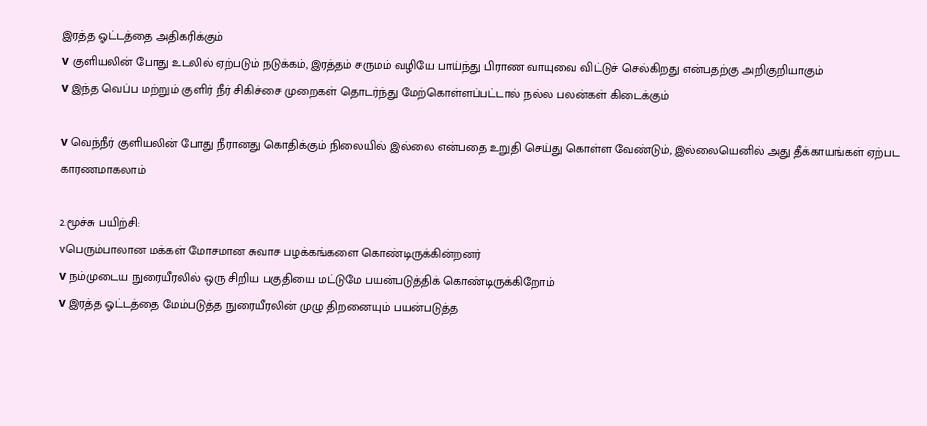இரத்த ஓட்டத்தை அதிகரிக்கும்
v குளியலின் போது உடலில் ஏற்படும் நடுக்கம், இரத்தம் சருமம் வழியே பாய்ந்து பிராண வாயுவை விட்டுச் செல்கிறது என்பதற்கு அறிகுறியாகும்
v இந்த வெப்ப மற்றும் குளிர் நீர் சிகிச்சை முறைகள் தொடர்ந்து மேற்கொள்ளப்பட்டால் நல்ல பலன்கள் கிடைக்கும்

v வெந்நீர் குளியலின் போது நீரானது கொதிக்கும் நிலையில் இல்லை என்பதை உறுதி செய்து கொள்ள வேண்டும், இல்லையெனில் அது தீக்காயங்கள் ஏற்பட காரணமாகலாம்

2.மூச்சு பயிற்சி:
vபெரும்பாலான மக்கள் மோசமான சுவாச பழக்கங்களை கொண்டிருக்கின்றனர்
v நம்முடைய நுரையீரலில் ஒரு சிறிய பகுதியை மட்டுமே பயன்படுத்திக் கொண்டிருக்கிறோம்
v இரத்த ஓட்டத்தை மேம்படுத்த நுரையீரலின் முழு திறனையும் பயன்படுத்த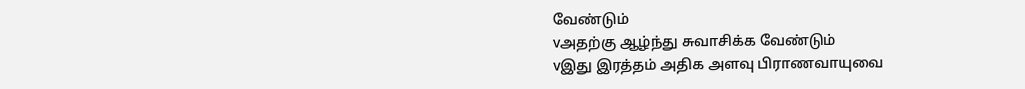வேண்டும்
vஅதற்கு ஆழ்ந்து சுவாசிக்க வேண்டும்
vஇது இரத்தம் அதிக அளவு பிராணவாயுவை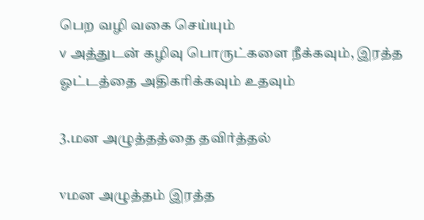பெற வழி வகை செய்யும்
v அத்துடன் கழிவு பொருட்களை நீக்கவும், இரத்த ஓட்டத்தை அதிகரிக்கவும் உதவும்

3.மன அழுத்தத்தை தவிர்த்தல்

vமன அழுத்தம் இரத்த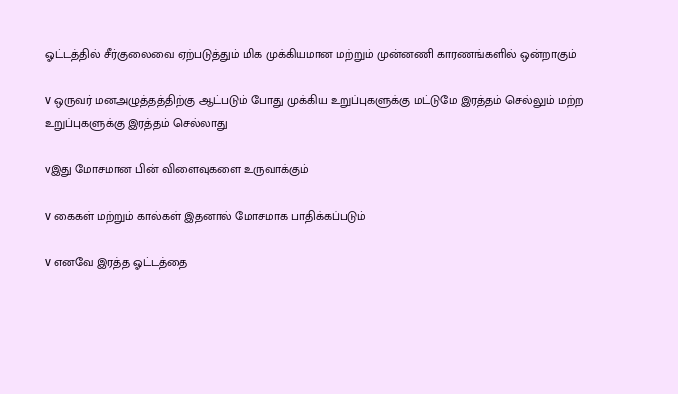ஓட்டத்தில் சீர்குலைவை ஏற்படுத்தும் மிக முக்கியமான மற்றும் முன்னணி காரணங்களில் ஒன்றாகும்

v ஒருவர் மனஅழுத்தத்திற்கு ஆட்படும் போது முக்கிய உறுப்புகளுக்கு மட்டுமே இரத்தம் செல்லும் மற்ற உறுப்புகளுக்கு இரத்தம் செல்லாது

vஇது மோசமான பின் விளைவுகளை உருவாக்கும்

v கைகள் மற்றும் கால்கள் இதனால் மோசமாக பாதிக்கப்படும்

v எனவே இரத்த ஓட்டத்தை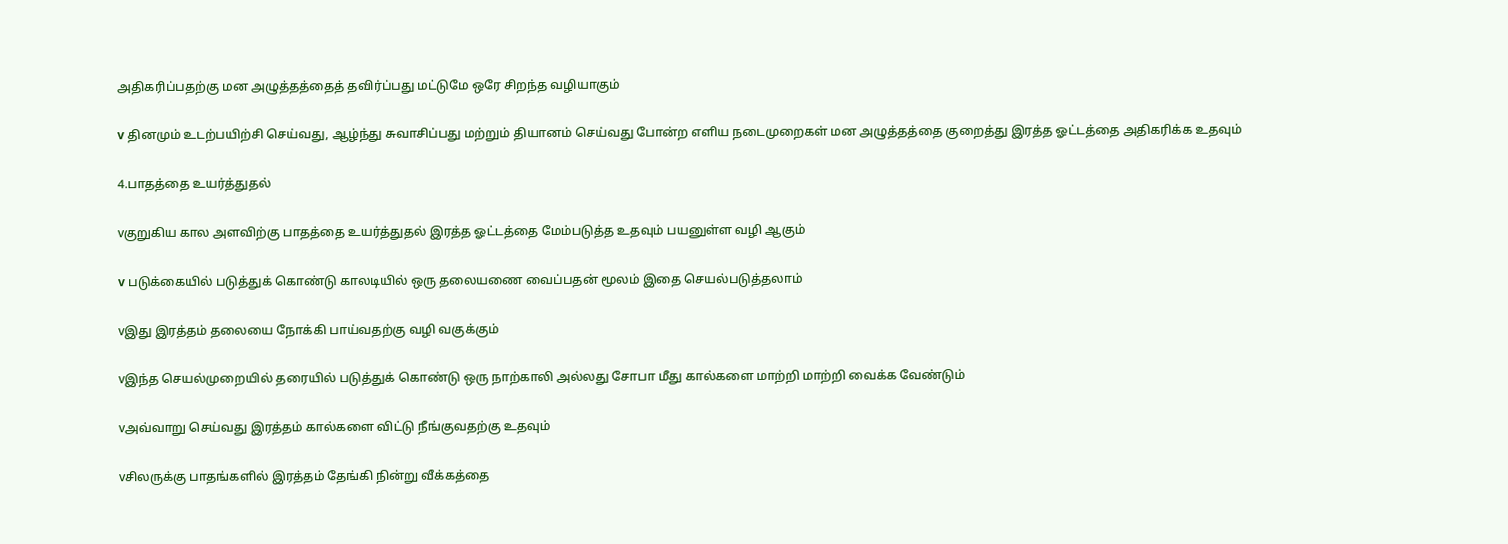அதிகரிப்பதற்கு மன அழுத்தத்தைத் தவிர்ப்பது மட்டுமே ஒரே சிறந்த வழியாகும்

v தினமும் உடற்பயிற்சி செய்வது, ஆழ்ந்து சுவாசிப்பது மற்றும் தியானம் செய்வது போன்ற எளிய நடைமுறைகள் மன அழுத்தத்தை குறைத்து இரத்த ஓட்டத்தை அதிகரிக்க உதவும்

4.பாதத்தை உயர்த்துதல்

vகுறுகிய கால அளவிற்கு பாதத்தை உயர்த்துதல் இரத்த ஓட்டத்தை மேம்படுத்த உதவும் பயனுள்ள வழி ஆகும்

v படுக்கையில் படுத்துக் கொண்டு காலடியில் ஒரு தலையணை வைப்பதன் மூலம் இதை செயல்படுத்தலாம்

vஇது இரத்தம் தலையை நோக்கி பாய்வதற்கு வழி வகுக்கும்

vஇந்த செயல்முறையில் தரையில் படுத்துக் கொண்டு ஒரு நாற்காலி அல்லது சோபா மீது கால்களை மாற்றி மாற்றி வைக்க வேண்டும்

vஅவ்வாறு செய்வது இரத்தம் கால்களை விட்டு நீங்குவதற்கு உதவும்

vசிலருக்கு பாதங்களில் இரத்தம் தேங்கி நின்று வீக்கத்தை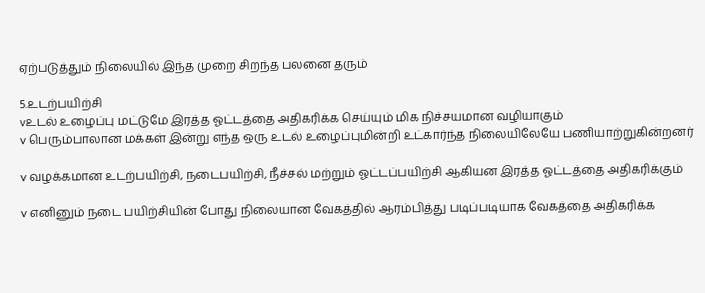ஏற்படுத்தும் நிலையில் இந்த முறை சிறந்த பலனை தரும்

5.உடற்பயிற்சி
vஉடல் உழைப்பு மட்டுமே இரத்த ஓட்டத்தை அதிகரிக்க செய்யும் மிக நிச்சயமான வழியாகும்
v பெரும்பாலான மக்கள் இன்று எந்த ஒரு உடல் உழைப்புமின்றி உட்கார்ந்த நிலையிலேயே பணியாற்றுகின்றனர்

v வழக்கமான உடற்பயிற்சி, நடைபயிற்சி, நீச்சல் மற்றும் ஓட்டப்பயிற்சி ஆகியன இரத்த ஓட்டத்தை அதிகரிக்கும்

v எனினும் நடை பயிற்சியின் போது நிலையான வேகத்தில் ஆரம்பித்து படிப்படியாக வேகத்தை அதிகரிக்க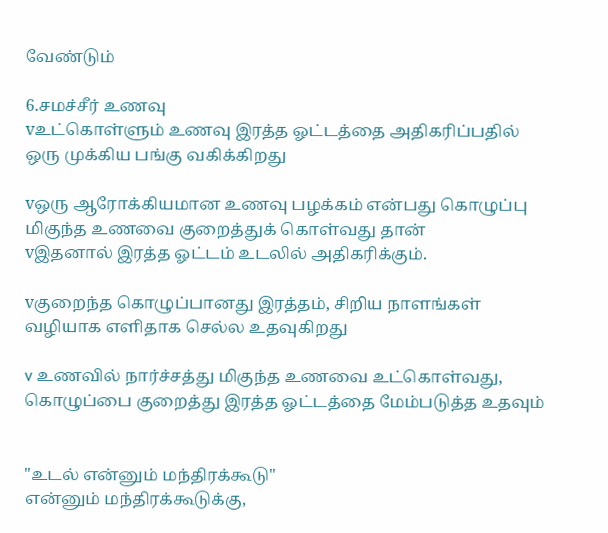வேண்டும்

6.சமச்சீர் உணவு
vஉட்கொள்ளும் உணவு இரத்த ஓட்டத்தை அதிகரிப்பதில் ஒரு முக்கிய பங்கு வகிக்கிறது

vஒரு ஆரோக்கியமான உணவு பழக்கம் என்பது கொழுப்பு மிகுந்த உணவை குறைத்துக் கொள்வது தான்
vஇதனால் இரத்த ஓட்டம் உடலில் அதிகரிக்கும்.

vகுறைந்த கொழுப்பானது இரத்தம், சிறிய நாளங்கள் வழியாக எளிதாக செல்ல உதவுகிறது

v உணவில் நார்ச்சத்து மிகுந்த உணவை உட்கொள்வது, கொழுப்பை குறைத்து இரத்த ஓட்டத்தை மேம்படுத்த உதவும்


"உடல் என்னும் மந்திரக்கூடு"
என்னும் மந்திரக்கூடுக்கு,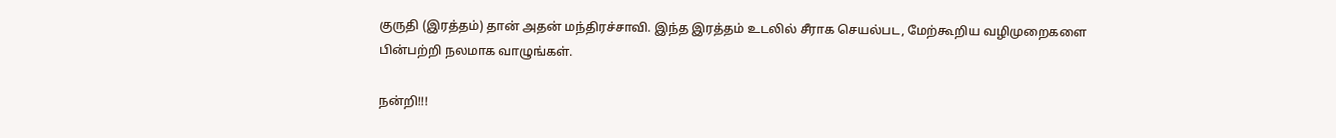குருதி (இரத்தம்) தான் அதன் மந்திரச்சாவி. இந்த இரத்தம் உடலில் சீராக செயல்பட, மேற்கூறிய வழிமுறைகளை பின்பற்றி நலமாக வாழுங்கள்.

நன்றி!!!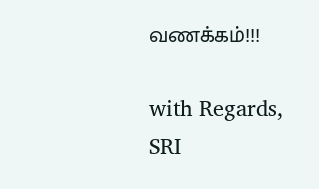வணக்கம்!!!

with Regards,
SRI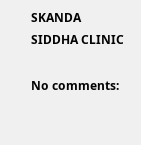SKANDA SIDDHA CLINIC

No comments: